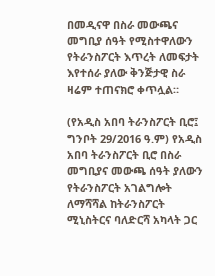በመዲናዋ በስራ መውጫና መግቢያ ሰዓት የሚስተዋለውን የትራንስፖርት እጥረት ለመፍታት እየተሰራ ያለው ቅንጅታዊ ስራ ዛሬም ተጠናክሮ ቀጥሏል።

(የአዲስ አበባ ትራንስፖርት ቢሮ፤ ግንቦት 29/2016 ዓ.ም) የአዲስ አበባ ትራንስፖርት ቢሮ በስራ መግቢያና መውጫ ሰዓት ያለውን የትራንስፖርት አገልግሎት ለማሻሻል ከትራንስፖርት ሚኒስትርና ባለድርሻ አካላት ጋር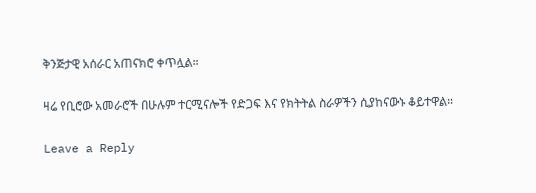ቅንጅታዊ አሰራር አጠናክሮ ቀጥሏል።

ዛሬ የቢሮው አመራሮች በሁሉም ተርሚናሎች የድጋፍ እና የክትትል ስራዎችን ሲያከናውኑ ቆይተዋል።

Leave a Reply